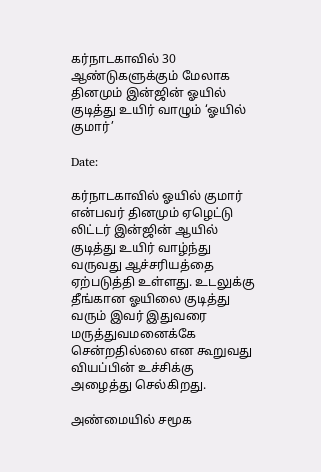கர்நாடகாவில் 30 ஆண்டுகளுக்கும் மேலாக தினமும் இன்ஜின் ஓயில் குடித்து உயிர் வாழும் ‘ஓயில் குமார்’

Date:

கர்நாடகாவில் ஓயில் குமார் என்பவர் தினமும் ஏழெட்டு லிட்டர் இன்ஜின் ஆயில் குடித்து உயிர் வாழ்ந்து வருவது ஆச்சரியத்தை ஏற்படுத்தி உள்ளது. உடலுக்கு தீங்கான ஓயிலை குடித்து வரும் இவர் இதுவரை மருத்துவமனைக்கே சென்றதில்லை என கூறுவது வியப்பின் உச்சிக்கு அழைத்து செல்கிறது.

அண்மையில் சமூக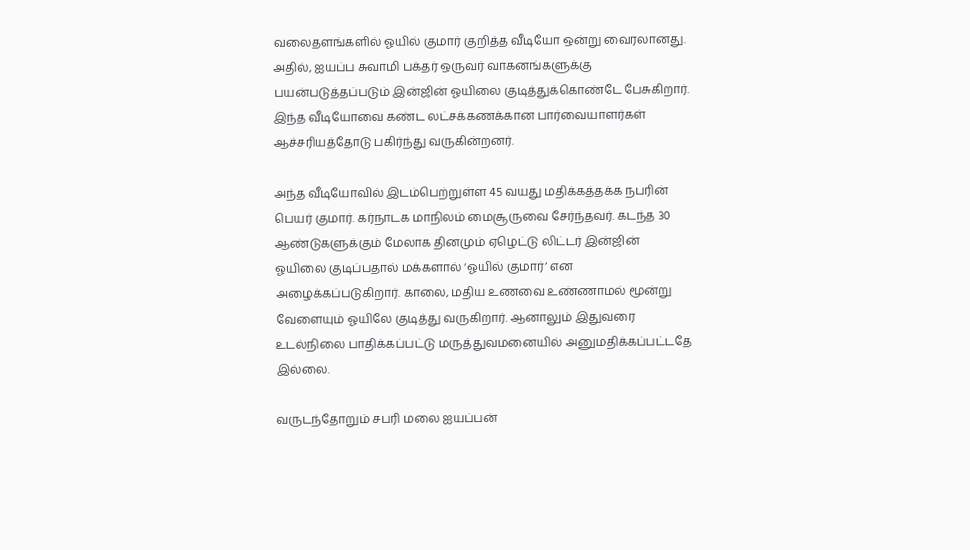வலைதளங்களில் ஓயில் குமார் குறித்த வீடியோ ஒன்று வைரலானது. அதில், ஐயப்ப சுவாமி பக்தர் ஒருவர் வாகனங்களுக்கு பயன்படுத்தப்படும் இன்ஜின் ஓயிலை குடித்துக்கொண்டே பேசுகிறார். இந்த வீடியோவை கண்ட‌ லட்சக்கணக்கான பார்வையாளர்கள் ஆச்சரியத்தோடு பகிர்ந்து வருகின்றனர்.

அந்த‌ வீடியோவில் இடம்பெற்றுள்ள 45 வயது மதிக்கத்தக்க நபரின் பெயர் குமார். கர்நாடக மாநிலம் மைசூருவை சேர்ந்தவர். கடந்த 30 ஆண்டுகளுக்கும் மேலாக தினமும் ஏழெட்டு லிட்டர் இன்ஜின் ஓயிலை குடிப்பதால் மக்களால் ‘ஓயில் குமார்’ என அழைக்கப்படுகிறார். காலை, மதிய உணவை உண்ணாமல் மூன்று வேளையும் ஓயிலே குடித்து வருகிறார். ஆனாலும் இதுவரை உடல்நிலை பாதிக்கப்பட்டு மருத்துவமனையில் அனுமதிக்கப்பட்டதே இல்லை.

வருடந்தோறும் சபரி மலை ஐயப்பன்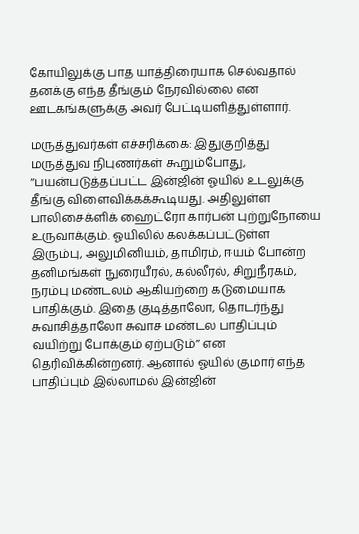கோயிலுக்கு பாத யாத்திரையாக செல்வதால் தனக்கு எந்த தீங்கும் நேரவில்லை என ஊடகங்களுக்கு அவர் பேட்டியளித்துள்ளார்.

மருத்துவர்கள் எச்சரிக்கை: இதுகுறித்து மருத்துவ நிபுணர்கள் கூறும்போது, ‘‘பயன்படுத்தப்பட்ட இன்ஜின் ஓயில் உடலுக்கு தீங்கு விளைவிக்கக்கூடியது. அதிலுள்ள பாலிசைக்ளிக் ஹைட்ரோ கார்பன் புற்றுநோயை உருவாக்கும். ஓயிலில் கலக்கப்பட்டுள்ள‌ இரும்பு, அலுமினியம், தாமிரம், ஈயம் போன்ற தனிமங்கள் நுரையீரல், கல்லீரல், சிறுநீரகம், நரம்பு மண்டலம் ஆகியற்றை கடுமையாக பாதிக்கும். இதை குடித்தாலோ, தொடர்ந்து சுவாசித்தாலோ சுவாச மண்டல பாதிப்பும் வயிற்று போக்கும் ஏற்படும்’’ என தெரிவிக்கின்றனர். ஆனால் ஓயில் குமார் எந்த பாதிப்பும் இல்லாமல் இன்ஜின்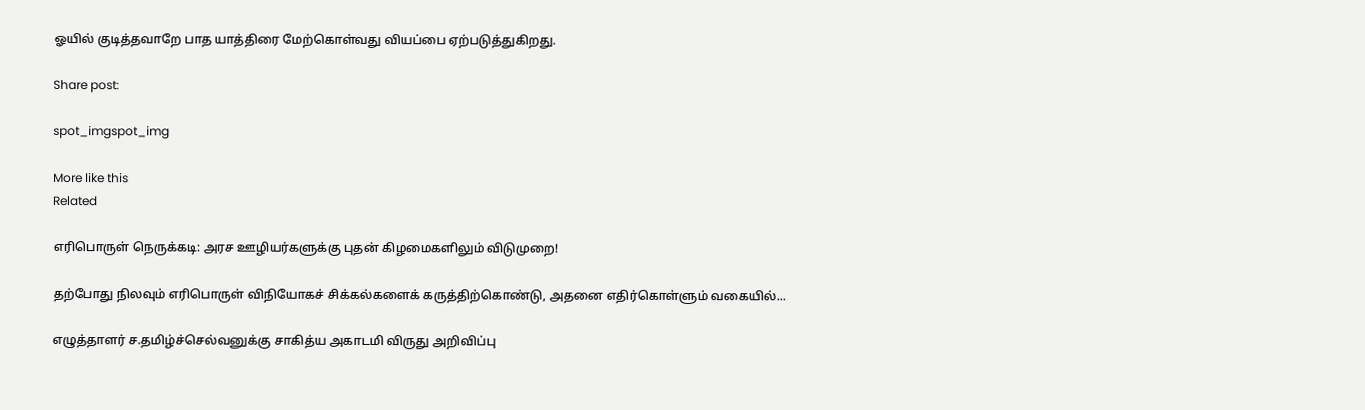ஓயில் குடித்தவாறே பாத யாத்திரை மேற்கொள்வது வியப்பை ஏற்படுத்துகிறது.

Share post:

spot_imgspot_img

More like this
Related

எரிபொருள் நெருக்கடி: அரச ஊழியர்களுக்கு புதன் கிழமைகளிலும் விடுமுறை!

தற்போது நிலவும் எரிபொருள் விநியோகச் சிக்கல்களைக் கருத்திற்கொண்டு, அதனை எதிர்கொள்ளும் வகையில்...

எழுத்தாளர் ச.தமிழ்ச்செல்வனுக்கு சாகித்ய அகாடமி விருது அறிவிப்பு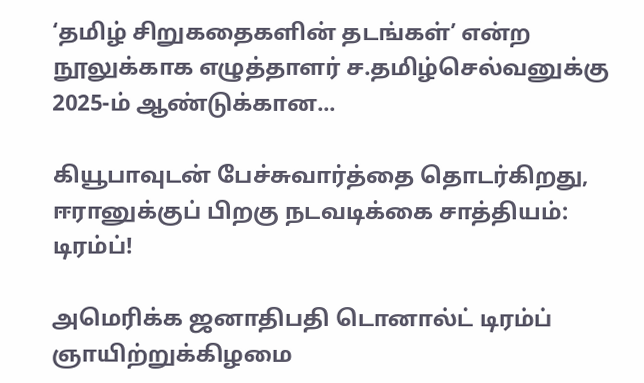‘தமிழ் சிறுகதைகளின் தடங்கள்’ என்ற நூலுக்காக எழுத்தாளர் ச.தமிழ்செல்வனுக்கு 2025-ம் ஆண்டுக்கான...

கியூபாவுடன் பேச்சுவார்த்தை தொடர்கிறது, ஈரானுக்குப் பிறகு நடவடிக்கை சாத்தியம்: டிரம்ப்!

அமெரிக்க ஜனாதிபதி டொனால்ட் டிரம்ப் ஞாயிற்றுக்கிழமை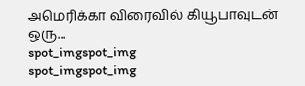அமெரிக்கா விரைவில் கியூபாவுடன் ஒரு...
spot_imgspot_img
spot_imgspot_img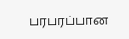பரபரப்பான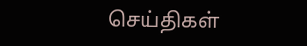செய்திகள்